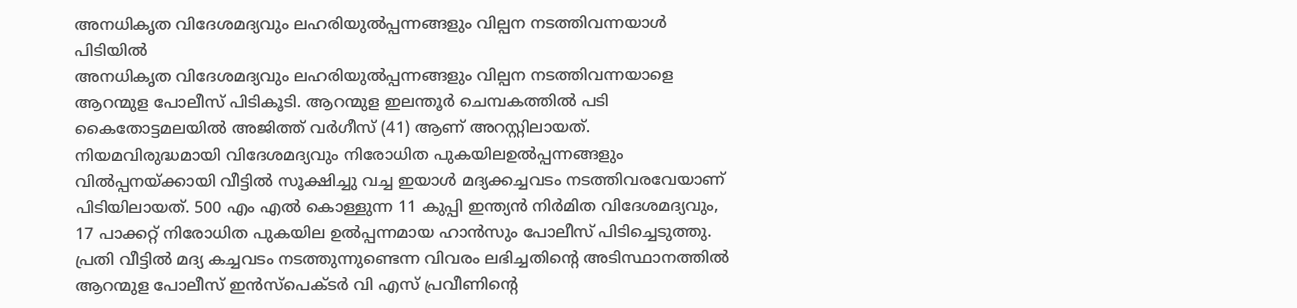അനധികൃത വിദേശമദ്യവും ലഹരിയുൽപ്പന്നങ്ങളും വില്പന നടത്തിവന്നയാൾ പിടിയിൽ
അനധികൃത വിദേശമദ്യവും ലഹരിയുൽപ്പന്നങ്ങളും വില്പന നടത്തിവന്നയാളെ ആറന്മുള പോലീസ് പിടികൂടി. ആറന്മുള ഇലന്തൂർ ചെമ്പകത്തിൽ പടി കൈതോട്ടമലയിൽ അജിത്ത് വർഗീസ് (41) ആണ് അറസ്റ്റിലായത്. നിയമവിരുദ്ധമായി വിദേശമദ്യവും നിരോധിത പുകയിലഉൽപ്പന്നങ്ങളും വിൽപ്പനയ്ക്കായി വീട്ടിൽ സൂക്ഷിച്ചു വച്ച ഇയാൾ മദ്യക്കച്ചവടം നടത്തിവരവേയാണ് പിടിയിലായത്. 500 എം എൽ കൊള്ളുന്ന 11 കുപ്പി ഇന്ത്യൻ നിർമിത വിദേശമദ്യവും, 17 പാക്കറ്റ് നിരോധിത പുകയില ഉൽപ്പന്നമായ ഹാൻസും പോലീസ് പിടിച്ചെടുത്തു. പ്രതി വീട്ടിൽ മദ്യ കച്ചവടം നടത്തുന്നുണ്ടെന്ന വിവരം ലഭിച്ചതിന്റെ അടിസ്ഥാനത്തിൽ ആറന്മുള പോലീസ് ഇൻസ്പെക്ടർ വി എസ് പ്രവീണിന്റെ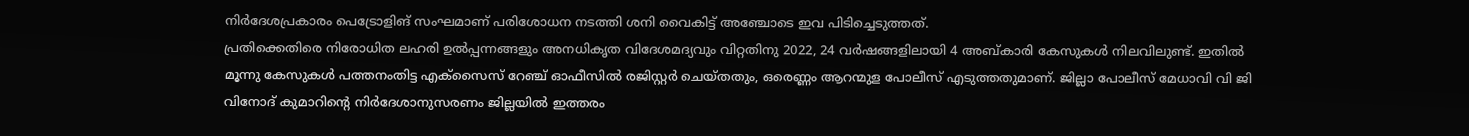നിർദേശപ്രകാരം പെട്രോളിങ് സംഘമാണ് പരിശോധന നടത്തി ശനി വൈകിട്ട് അഞ്ചോടെ ഇവ പിടിച്ചെടുത്തത്.
പ്രതിക്കെതിരെ നിരോധിത ലഹരി ഉൽപ്പന്നങ്ങളും അനധികൃത വിദേശമദ്യവും വിറ്റതിനു 2022, 24 വർഷങ്ങളിലായി 4 അബ്കാരി കേസുകൾ നിലവിലുണ്ട്. ഇതിൽ മൂന്നു കേസുകൾ പത്തനംതിട്ട എക്സൈസ് റേഞ്ച് ഓഫീസിൽ രജിസ്റ്റർ ചെയ്തതും, ഒരെണ്ണം ആറന്മുള പോലീസ് എടുത്തതുമാണ്. ജില്ലാ പോലീസ് മേധാവി വി ജി വിനോദ് കുമാറിന്റെ നിർദേശാനുസരണം ജില്ലയിൽ ഇത്തരം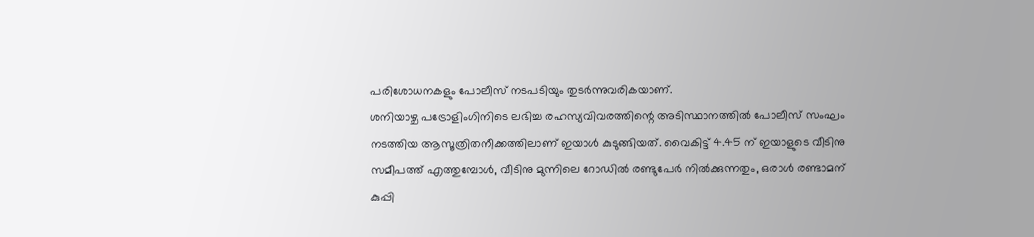പരിശോധനകളും പോലീസ് നടപടിയും തുടർന്നുവരികയാണ്.
ശനിയാഴ്ച പട്രോളിംഗിനിടെ ലഭിച്ച രഹസ്യവിവരത്തിന്റെ അടിസ്ഥാനത്തിൽ പോലീസ് സംഘം നടത്തിയ ആസൂത്രിതനീക്കത്തിലാണ് ഇയാൾ കുടുങ്ങിയത്. വൈകിട്ട് 4.45 ന് ഇയാളുടെ വീടിനു സമീപത്ത് എത്തുമ്പോൾ, വീടിനു മുന്നിലെ റോഡിൽ രണ്ടുപേർ നിൽക്കുന്നതും, ഒരാൾ രണ്ടാമന് കുപ്പി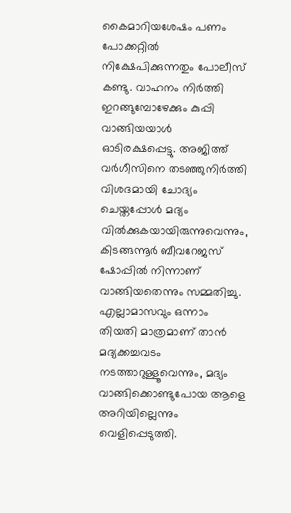കൈമാറിയശേഷം പണം പോക്കറ്റിൽ നിക്ഷേപിക്കുന്നതും പോലീസ് കണ്ടു. വാഹനം നിർത്തി ഇറങ്ങുമ്പോഴേക്കും കുപ്പി വാങ്ങിയയാൾ ഓടിരക്ഷപ്പെട്ടു. അജിത്ത് വർഗീസിനെ തടഞ്ഞുനിർത്തി വിശദമായി ചോദ്യം ചെയ്തപ്പോൾ മദ്യം വിൽക്കുകയായിരുന്നുവെന്നും, കിടങ്ങന്നൂർ ബീവറേജസ് ഷോപ്പിൽ നിന്നാണ് വാങ്ങിയതെന്നും സമ്മതിച്ചു. എല്ലാമാസവും ഒന്നാം തിയതി മാത്രമാണ് താൻ മദ്യക്കച്ചവടം നടത്താറുള്ളൂവെന്നും, മദ്യം വാങ്ങിക്കൊണ്ടുപോയ ആളെ അറിയില്ലെന്നും വെളിപ്പെടുത്തി.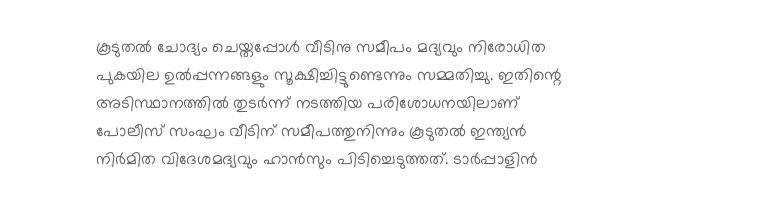കൂടുതൽ ചോദ്യം ചെയ്തപ്പോൾ വീടിനു സമീപം മദ്യവും നിരോധിത പുകയില ഉൽപ്പന്നങ്ങളും സൂക്ഷിച്ചിട്ടുണ്ടെന്നും സമ്മതിച്ചു. ഇതിന്റെ അടിസ്ഥാനത്തിൽ തുടർന്ന് നടത്തിയ പരിശോധനയിലാണ് പോലീസ് സംഘം വീടിന് സമീപത്തുനിന്നും കൂടുതൽ ഇന്ത്യൻ നിർമിത വിദേശമദ്യവും ഹാൻസും പിടിച്ചെടുത്തത്. ടാർപ്പാളിൻ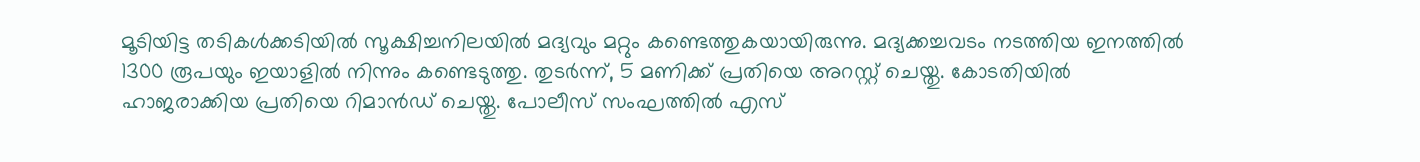മൂടിയിട്ട തടികൾക്കടിയിൽ സൂക്ഷിച്ചനിലയിൽ മദ്യവും മറ്റും കണ്ടെത്തുകയായിരുന്നു. മദ്യക്കച്ചവടം നടത്തിയ ഇനത്തിൽ 1300 രൂപയും ഇയാളിൽ നിന്നും കണ്ടെടുത്തു. തുടർന്ന്, 5 മണിക്ക് പ്രതിയെ അറസ്റ്റ് ചെയ്തു. കോടതിയിൽ ഹാജരാക്കിയ പ്രതിയെ റിമാൻഡ് ചെയ്തു. പോലീസ് സംഘത്തിൽ എസ്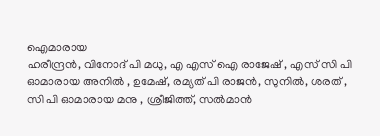ഐമാരായ
ഹരീന്ദ്രൻ, വിനോദ് പി മധു, എ എസ് ഐ രാജേഷ് , എസ് സി പി ഓമാരായ അനിൽ , ഉമേഷ്, രമ്യത് പി രാജൻ, സുനിൽ, ശരത് , സി പി ഓമാരായ മനു , ശ്രീജിത്ത്, സൽമാൻ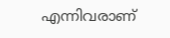എന്നിവരാണ്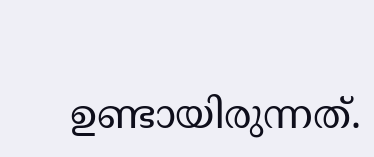ഉണ്ടായിരുന്നത്.